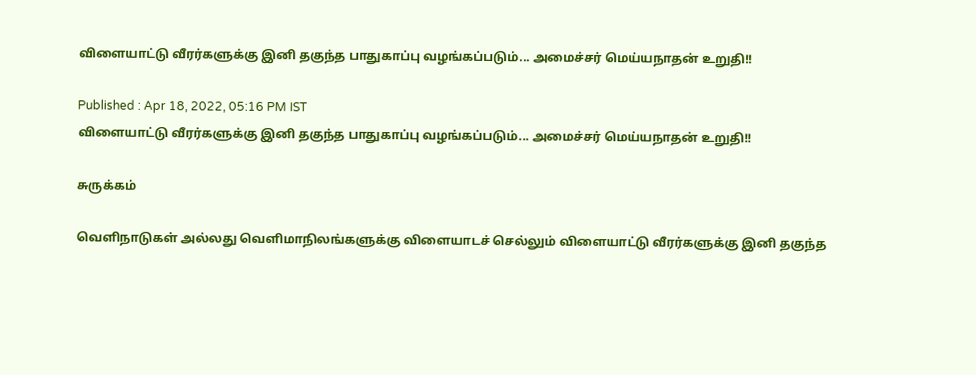விளையாட்டு வீரர்களுக்கு இனி தகுந்த பாதுகாப்பு வழங்கப்படும்... அமைச்சர் மெய்யநாதன் உறுதி!!

Published : Apr 18, 2022, 05:16 PM IST
விளையாட்டு வீரர்களுக்கு இனி தகுந்த பாதுகாப்பு வழங்கப்படும்... அமைச்சர் மெய்யநாதன் உறுதி!!

சுருக்கம்

வெளிநாடுகள் அல்லது வெளிமாநிலங்களுக்கு விளையாடச் செல்லும் விளையாட்டு வீரர்களுக்கு இனி தகுந்த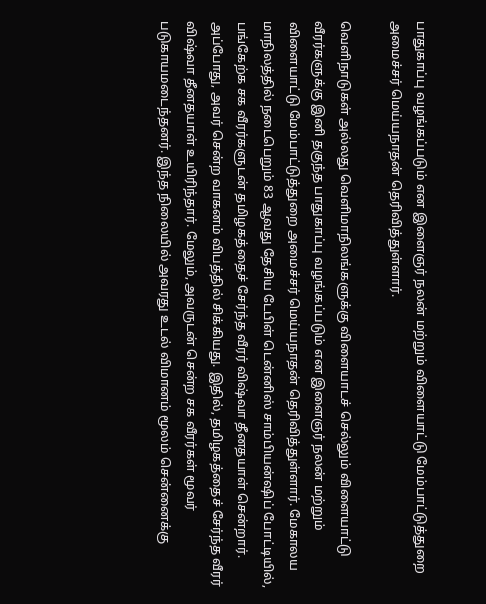பாதுகாப்பு வழங்கப்படும் என இளைஞர் நலன் மற்றும் விளையாட்டு மேம்பாட்டுத்துறை அமைச்சர் மெய்யநாதன் தெரிவித்துள்ளார்.

வெளிநாடுகள் அல்லது வெளிமாநிலங்களுக்கு விளையாடச் செல்லும் விளையாட்டு வீரர்களுக்கு இனி தகுந்த பாதுகாப்பு வழங்கப்படும் என இளைஞர் நலன் மற்றும் விளையாட்டு மேம்பாட்டுத்துறை அமைச்சர் மெய்யநாதன் தெரிவித்துள்ளார். மேகாலய மாநிலத்தில் நடைபெறும் 83 ஆவது தேசிய டேபிள் டென்னிஸ் சாம்பியன்ஷிப் போட்டியில், பங்கேற்க சக வீரர்களுடன் தமிழகத்தைச் சேர்ந்த வீரர் விஷ்வா தீனதயாள் சென்றார். அப்போது, அவர் சென்ற வாகனம் விபத்தில் சிக்கியது. இதில், தமிழகத்தைச் சேர்ந்த வீரர் விஷ்வா தீனதயாள் உயிரிந்தார். மேலும், அவருடன் சென்ற சக வீரர்கள் மூவர் படுகாயமடைந்தனர். இந்த நிலையில் அவரது உடல் விமானம் மூலம் சென்னைக்கு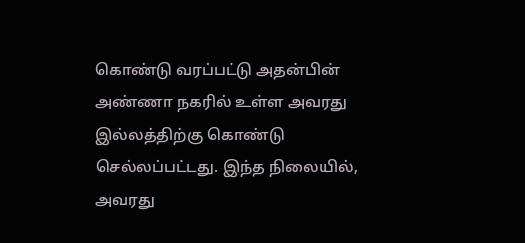கொண்டு வரப்பட்டு அதன்பின் அண்ணா நகரில் உள்ள அவரது இல்லத்திற்கு கொண்டு செல்லப்பட்டது. இந்த நிலையில், அவரது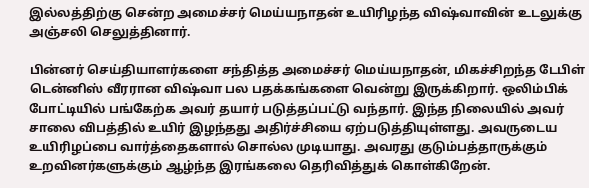இல்லத்திற்கு சென்ற அமைச்சர் மெய்யநாதன் உயிரிழந்த விஷ்வாவின் உடலுக்கு அஞ்சலி செலுத்தினார்.

பின்னர் செய்தியாளர்களை சந்தித்த அமைச்சர் மெய்யநாதன், மிகச்சிறந்த டேபிள் டென்னிஸ் வீரரான விஷ்வா பல பதக்கங்களை வென்று இருக்கிறார். ஒலிம்பிக் போட்டியில் பங்கேற்க அவர் தயார் படுத்தப்பட்டு வந்தார். இந்த நிலையில் அவர் சாலை விபத்தில் உயிர் இழந்தது அதிர்ச்சியை ஏற்படுத்தியுள்ளது. அவருடைய உயிரிழப்பை வார்த்தைகளால் சொல்ல முடியாது. அவரது குடும்பத்தாருக்கும் உறவினர்களுக்கும் ஆழ்ந்த இரங்கலை தெரிவித்துக் கொள்கிறேன்.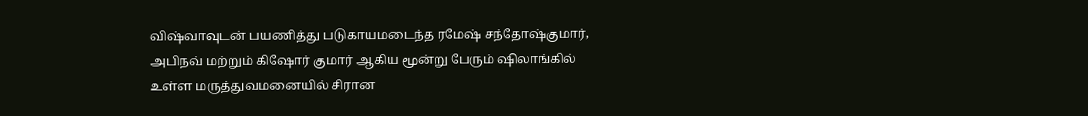விஷ்வாவுடன் பயணித்து படுகாயமடைந்த ரமேஷ் சந்தோஷ்குமார், அபிநவ் மற்றும் கிஷோர் குமார் ஆகிய மூன்று பேரும் ஷிலாங்கில் உள்ள மருத்துவமனையில் சிரான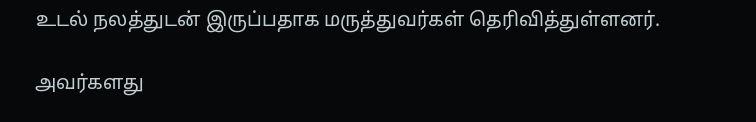உடல் நலத்துடன் இருப்பதாக மருத்துவர்கள் தெரிவித்துள்ளனர்.

அவர்களது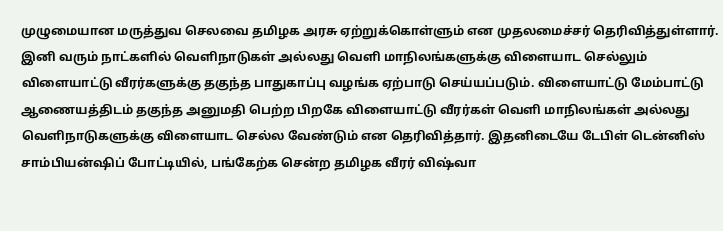முழுமையான மருத்துவ செலவை தமிழக அரசு ஏற்றுக்கொள்ளும் என முதலமைச்சர் தெரிவித்துள்ளார். இனி வரும் நாட்களில் வெளிநாடுகள் அல்லது வெளி மாநிலங்களுக்கு விளையாட செல்லும் விளையாட்டு வீரர்களுக்கு தகுந்த பாதுகாப்பு வழங்க ஏற்பாடு செய்யப்படும். விளையாட்டு மேம்பாட்டு ஆணையத்திடம் தகுந்த அனுமதி பெற்ற பிறகே விளையாட்டு வீரர்கள் வெளி மாநிலங்கள் அல்லது வெளிநாடுகளுக்கு விளையாட செல்ல வேண்டும் என தெரிவித்தார். இதனிடையே டேபிள் டென்னிஸ் சாம்பியன்ஷிப் போட்டியில், பங்கேற்க சென்ற தமிழக வீரர் விஷ்வா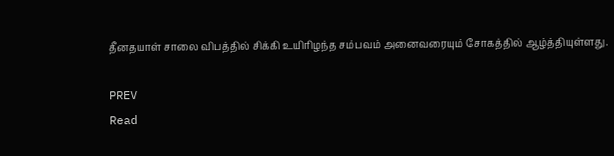தீனதயாள் சாலை விபத்தில் சிக்கி உயிரிழந்த சம்பவம் அனைவரையும் சோகத்தில் ஆழ்த்தியுள்ளது.

PREV
Read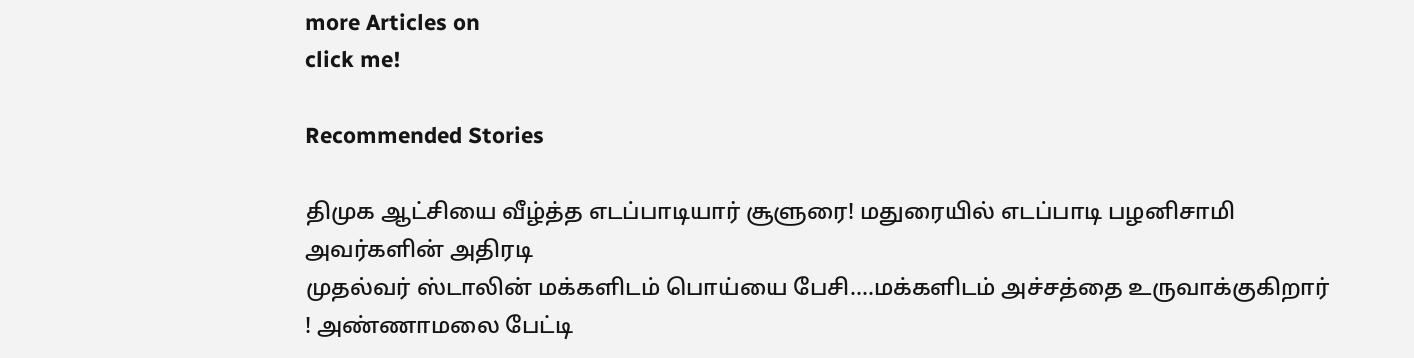more Articles on
click me!

Recommended Stories

திமுக ஆட்சியை வீழ்த்த எடப்பாடியார் சூளுரை! மதுரையில் எடப்பாடி பழனிசாமி அவர்களின் அதிரடி
முதல்வர் ஸ்டாலின் மக்களிடம் பொய்யை பேசி....மக்களிடம் அச்சத்தை உருவாக்குகிறார் ! அண்ணாமலை பேட்டி